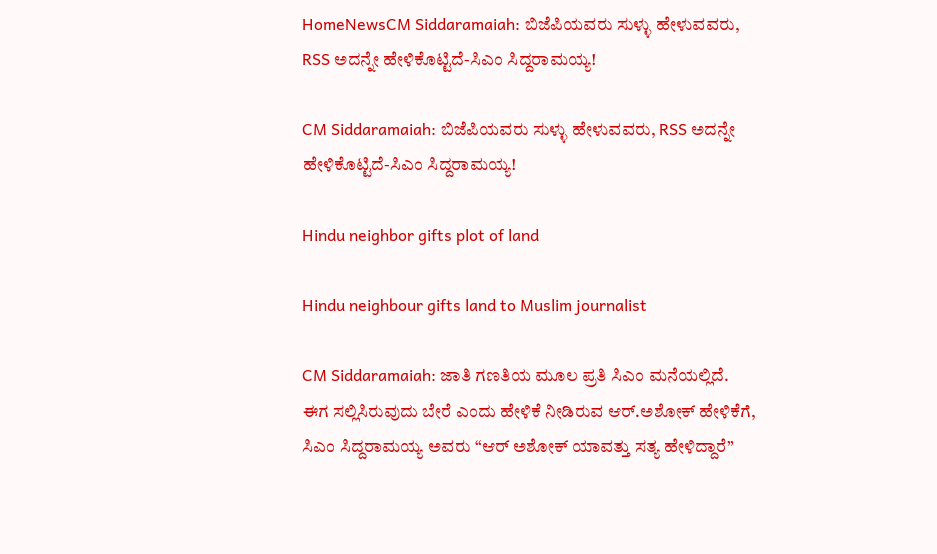HomeNewsCM Siddaramaiah: ಬಿಜೆಪಿಯವರು ಸುಳ್ಳು ಹೇಳುವವರು, RSS ಅದನ್ನೇ ಹೇಳಿಕೊಟ್ಟಿದೆ-ಸಿಎಂ ಸಿದ್ದರಾಮಯ್ಯ!

CM Siddaramaiah: ಬಿಜೆಪಿಯವರು ಸುಳ್ಳು ಹೇಳುವವರು, RSS ಅದನ್ನೇ ಹೇಳಿಕೊಟ್ಟಿದೆ-ಸಿಎಂ ಸಿದ್ದರಾಮಯ್ಯ!

Hindu neighbor gifts plot of land

Hindu neighbour gifts land to Muslim journalist

CM Siddaramaiah: ಜಾತಿ ಗಣತಿಯ ಮೂಲ ಪ್ರತಿ ಸಿಎಂ ಮನೆಯಲ್ಲಿದೆ. ಈಗ ಸಲ್ಲಿಸಿರುವುದು ಬೇರೆ ಎಂದು ಹೇಳಿಕೆ ನೀಡಿರುವ ಆರ್.ಅಶೋಕ್‌ ಹೇಳಿಕೆಗೆ, ಸಿಎಂ ಸಿದ್ದರಾಮಯ್ಯ ಅವರು “ಆರ್‌ ಅಶೋಕ್‌ ಯಾವತ್ತು ಸತ್ಯ ಹೇಳಿದ್ದಾರೆ”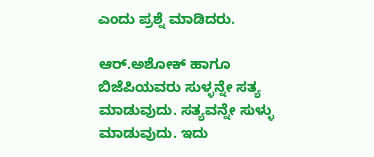ಎಂದು ಪ್ರಶ್ನೆ ಮಾಡಿದರು.

ಆರ್.ಅಶೋಕ್‌ ಹಾಗೂ ಬಿಜೆಪಿಯವರು ಸುಳ್ಳನ್ನೇ ಸತ್ಯ ಮಾಡುವುದು. ಸತ್ಯವನ್ನೇ ಸುಳ್ಳು ಮಾಡುವುದು. ಇದು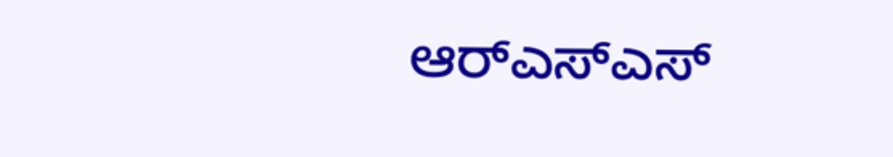ಆರ್‌ಎಸ್‌ಎಸ್‌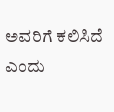ಅವರಿಗೆ ಕಲಿಸಿದೆ ಎಂದು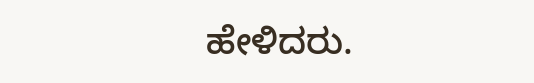ಹೇಳಿದರು.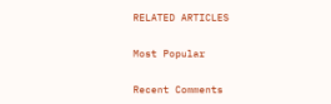RELATED ARTICLES

Most Popular

Recent Comments